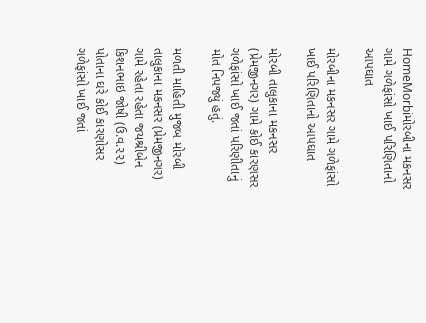HomeMorbiમોરબીના મકનસર ગામે ગળેફાંસો ખાઈ પરિણિતાનો આપઘાત

મોરબીના મકનસર ગામે ગળેફાંસો ખાઈ પરિણિતાનો આપઘાત

મોરબી તાલુકાના મકનસર (પ્રેમજીનગર) ગામે કોઈ કારણસર ગળેફાંસો ખાઈ જતાં પરિણીતાનું મોત નિપજ્યું હતું.

મળતી માહિતી મુજબ મોરબી તાલુકાના મકનસર (પ્રેમજીનગર) ગામે રહેતા રહેતા જયશ્રીબેન કિશનભાઇ જોષી (ઉ.વ.૨૨) પોતાના ઘરે કોઈ કારણોસર ગળેફાંસો ખાઈ જતાં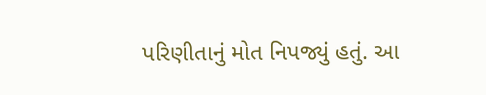પરિણીતાનું મોત નિપજ્યું હતું. આ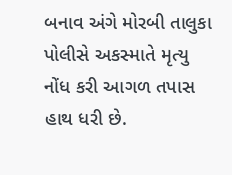બનાવ અંગે મોરબી તાલુકા પોલીસે અકસ્માતે મૃત્યુ નોંધ કરી આગળ તપાસ હાથ ધરી છે.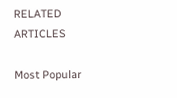RELATED ARTICLES

Most Popular